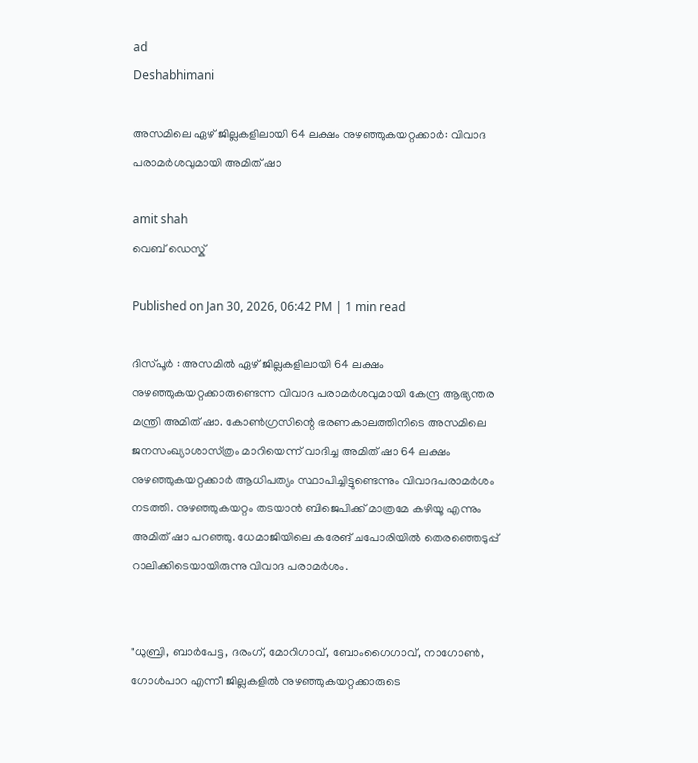ad
Deshabhimani

അസമിലെ ഏഴ് ജില്ലകളിലായി 64 ലക്ഷം നുഴഞ്ഞുകയറ്റക്കാർ: വിവാദ പരാമർശവുമായി അമിത് ഷാ

amit shah
വെബ് ഡെസ്ക്

Published on Jan 30, 2026, 06:42 PM | 1 min read

ദിസ്പൂർ : അസമിൽ ഏഴ് ജില്ലകളിലായി 64 ലക്ഷം നുഴഞ്ഞുകയറ്റക്കാരുണ്ടെന്ന വിവാദ പരാമർശവുമായി കേന്ദ്ര ആഭ്യന്തര മന്ത്രി അമിത് ഷാ. കോൺഗ്രസിന്റെ ഭരണകാലത്തിനിടെ അസമിലെ ജനസംഖ്യാശാസ്‌ത്രം മാറിയെന്ന് വാദിച്ച അമിത് ഷാ 64 ലക്ഷം നുഴഞ്ഞുകയറ്റക്കാർ ആധിപത്യം സ്ഥാപിച്ചിട്ടുണ്ടെന്നും വിവാദപരാമർശം നടത്തി. നുഴഞ്ഞുകയറ്റം തടയാൻ ബിജെപിക്ക് മാത്രമേ കഴിയൂ എന്നും അമിത് ഷാ പറഞ്ഞു. ധേമാജിയിലെ കരേങ് ചപോരിയിൽ തെരഞ്ഞെടുപ്പ് റാലിക്കിടെയായിരുന്നു വിവാദ പരാമർശം.


"ധുബ്രി, ബാർപേട്ട, ദരംഗ്, മോറിഗാവ്, ബോംഗൈഗാവ്, നാഗോൺ, ഗോൾപാറ എന്നീ ജില്ലകളിൽ നുഴഞ്ഞുകയറ്റക്കാരുടെ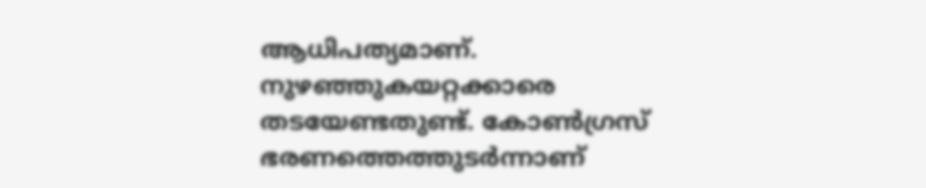ആധിപത്യമാണ്. നുഴഞ്ഞുകയറ്റക്കാരെ തടയേണ്ടതുണ്ട്. കോൺഗ്രസ് ഭരണത്തെത്തുടർന്നാണ്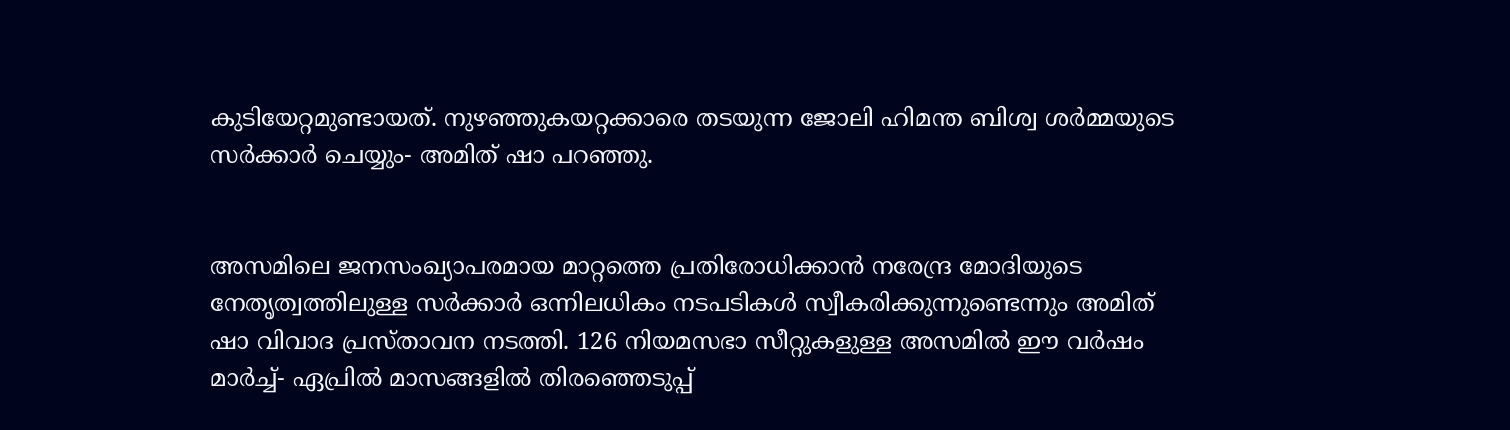കുടിയേറ്റമുണ്ടായത്. നുഴഞ്ഞുകയറ്റക്കാരെ തടയുന്ന ജോലി ഹിമന്ത ബിശ്വ ശർമ്മയുടെ സർക്കാർ ചെയ്യും- അമിത് ഷാ പറഞ്ഞു.


അസമിലെ ജനസംഖ്യാപരമായ മാറ്റത്തെ പ്രതിരോധിക്കാൻ നരേന്ദ്ര മോദിയുടെ നേതൃത്വത്തിലുള്ള സർക്കാർ ഒന്നിലധികം നടപടികൾ സ്വീകരിക്കുന്നുണ്ടെന്നും അമിത് ഷാ വിവാദ പ്രസ്താവന നടത്തി. 126 നിയമസഭാ സീറ്റുകളുള്ള അസമിൽ ഈ വർഷം മാർച്ച്- ഏപ്രിൽ മാസങ്ങളിൽ തിരഞ്ഞെടുപ്പ്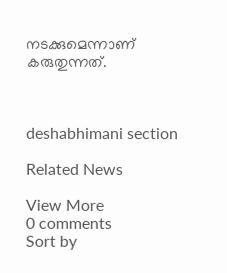നടക്കുമെന്നാണ് കരുതുന്നത്.



deshabhimani section

Related News

View More
0 comments
Sort by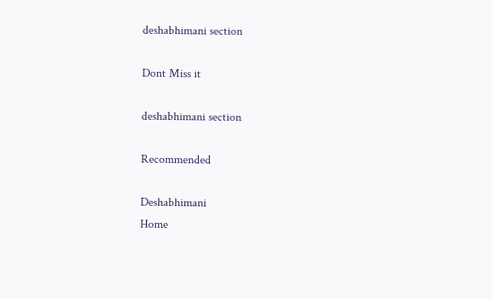deshabhimani section

Dont Miss it

deshabhimani section

Recommended

Deshabhimani
Home